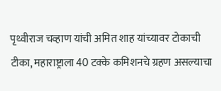पृथ्वीराज चव्हाण यांची अमित शाह यांच्यावर टोकाची टीका, महाराष्ट्राला 40 टक्के कमिशनचे ग्रहण असल्याचा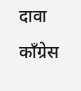दावा
काँग्रेस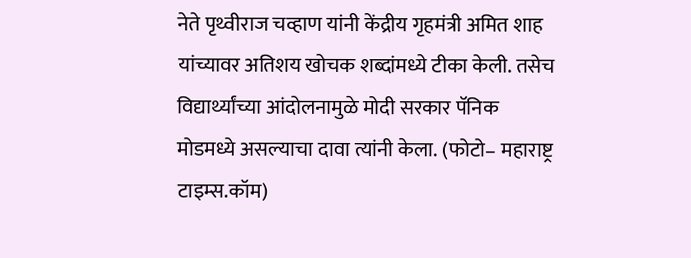नेते पृथ्वीराज चव्हाण यांनी केंद्रीय गृहमंत्री अमित शाह यांच्यावर अतिशय खोचक शब्दांमध्ये टीका केली. तसेच विद्यार्थ्यांच्या आंदोलनामुळे मोदी सरकार पॅनिक मोडमध्ये असल्याचा दावा त्यांनी केला. (फोटो– महाराष्ट्र टाइम्स.कॉम)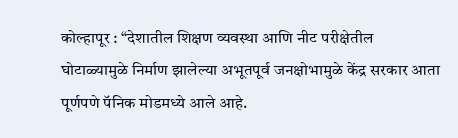कोल्हापूर : “देशातील शिक्षण व्यवस्था आणि नीट परीक्षेतील घोटाळ्यामुळे निर्माण झालेल्या अभूतपूर्व जनक्षोभामुळे केंद्र सरकार आता पूर्णपणे पॅनिक मोडमध्ये आले आहे.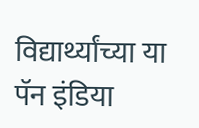विद्यार्थ्यांच्या या पॅन इंडिया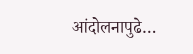आंदोलनापुढे…